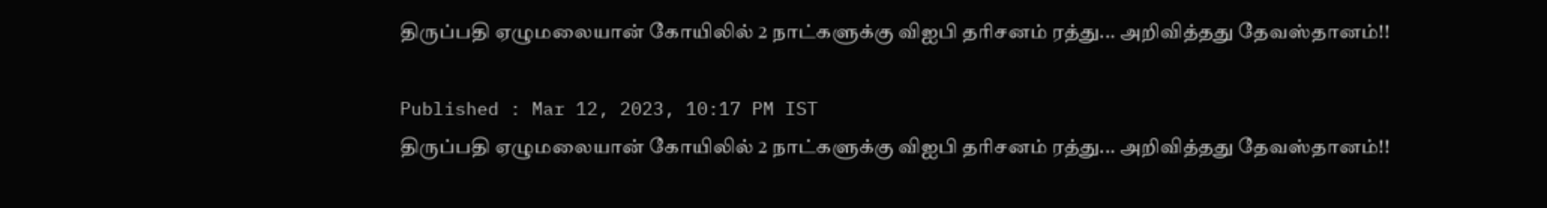திருப்பதி ஏழுமலையான் கோயிலில் 2 நாட்களுக்கு விஐபி தரிசனம் ரத்து... அறிவித்தது தேவஸ்தானம்!!

Published : Mar 12, 2023, 10:17 PM IST
திருப்பதி ஏழுமலையான் கோயிலில் 2 நாட்களுக்கு விஐபி தரிசனம் ரத்து... அறிவித்தது தேவஸ்தானம்!!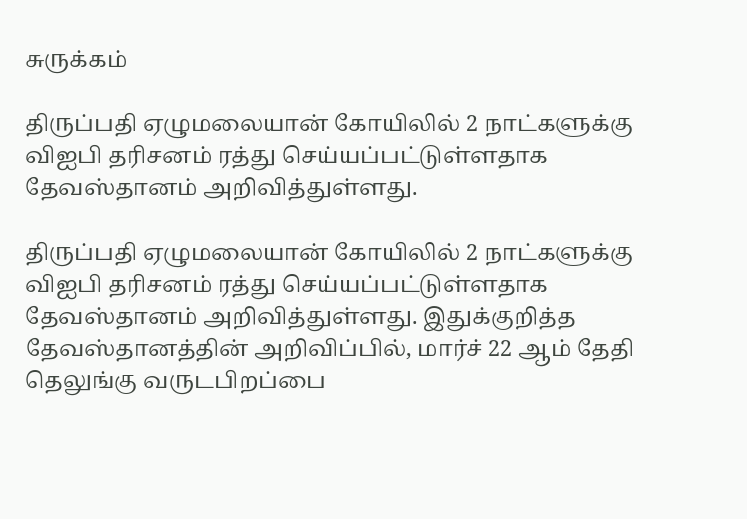சுருக்கம்

திருப்பதி ஏழுமலையான் கோயிலில் 2 நாட்களுக்கு விஐபி தரிசனம் ரத்து செய்யப்பட்டுள்ளதாக தேவஸ்தானம் அறிவித்துள்ளது.

திருப்பதி ஏழுமலையான் கோயிலில் 2 நாட்களுக்கு விஐபி தரிசனம் ரத்து செய்யப்பட்டுள்ளதாக தேவஸ்தானம் அறிவித்துள்ளது. இதுக்குறித்த தேவஸ்தானத்தின் அறிவிப்பில், மார்ச் 22 ஆம் தேதி தெலுங்கு வருடபிறப்பை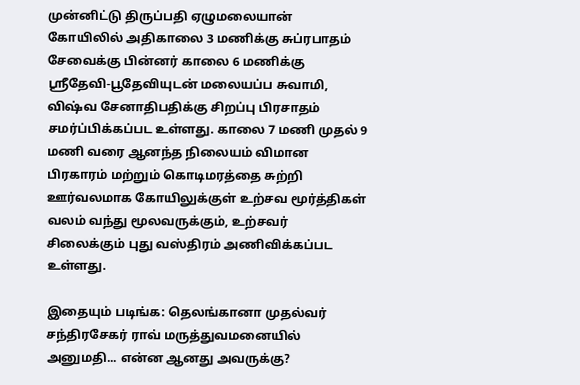முன்னிட்டு திருப்பதி ஏழுமலையான் கோயிலில் அதிகாலை 3 மணிக்கு சுப்ரபாதம் சேவைக்கு பின்னர் காலை 6 மணிக்கு ஸ்ரீதேவி-பூதேவியுடன் மலையப்ப சுவாமி, விஷ்வ சேனாதிபதிக்கு சிறப்பு பிரசாதம் சமர்ப்பிக்கப்பட உள்ளது. காலை 7 மணி முதல் 9 மணி வரை ஆனந்த நிலையம் விமான பிரகாரம் மற்றும் கொடிமரத்தை சுற்றி ஊர்வலமாக கோயிலுக்குள் உற்சவ மூர்த்திகள் வலம் வந்து மூலவருக்கும், உற்சவர் சிலைக்கும் புது வஸ்திரம் அணிவிக்கப்பட உள்ளது.

இதையும் படிங்க: தெலங்கானா முதல்வர் சந்திரசேகர் ராவ் மருத்துவமனையில் அனுமதி... என்ன ஆனது அவருக்கு?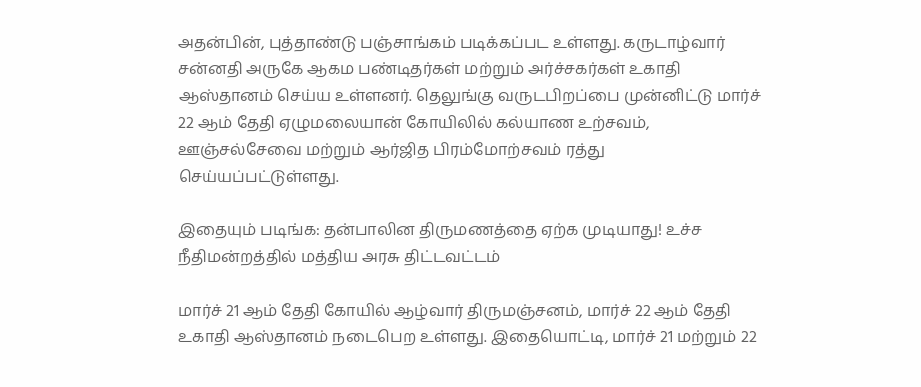அதன்பின், புத்தாண்டு பஞ்சாங்கம் படிக்கப்பட உள்ளது. கருடாழ்வார் சன்னதி அருகே ஆகம பண்டிதர்கள் மற்றும் அர்ச்சகர்கள் உகாதி ஆஸ்தானம் செய்ய உள்ளனர். தெலுங்கு வருடபிறப்பை முன்னிட்டு மார்ச் 22 ஆம் தேதி ஏழுமலையான் கோயிலில் கல்யாண உற்சவம், ஊஞ்சல்சேவை மற்றும் ஆர்ஜித பிரம்மோற்சவம் ரத்து செய்யப்பட்டுள்ளது.

இதையும் படிங்க: தன்பாலின திருமணத்தை ஏற்க முடியாது! உச்ச நீதிமன்றத்தில் மத்திய அரசு திட்டவட்டம்

மார்ச் 21 ஆம் தேதி கோயில் ஆழ்வார் திருமஞ்சனம், மார்ச் 22 ஆம் தேதி உகாதி ஆஸ்தானம் நடைபெற உள்ளது. இதையொட்டி, மார்ச் 21 மற்றும் 22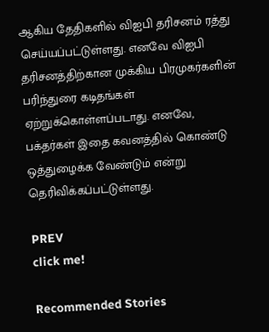ஆகிய தேதிகளில் விஐபி தரிசனம் ரத்து செய்யப்பட்டுள்ளது. எனவே விஐபி தரிசனத்திற்கான முக்கிய பிரமுகர்களின் பரிந்துரை கடிதங்கள் ஏற்றுக்கொள்ளப்படாது. எனவே, பக்தர்கள் இதை கவனத்தில் கொண்டு ஒத்துழைக்க வேண்டும் என்று தெரிவிக்கப்பட்டுள்ளது.

PREV
click me!

Recommended Stories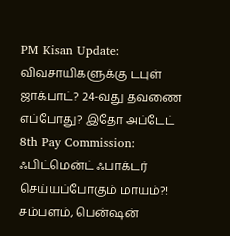PM Kisan Update: விவசாயிகளுக்கு டபுள் ஜாக்பாட்? 24-வது தவணை எப்போது? இதோ அப்டேட்
8th Pay Commission: ஃபிட்மென்ட் ஃபாக்டர் செய்யப்போகும் மாயம்?! சம்பளம், பென்ஷன்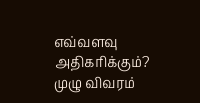எவ்வளவு அதிகரிக்கும்? முழு விவரம்